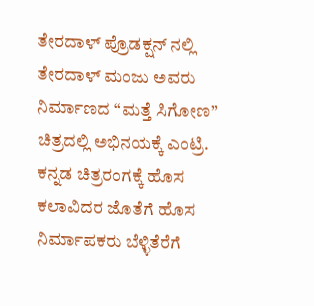ತೇರದಾಳ್ ಪ್ರೊಡಕ್ಷನ್ ನಲ್ಲಿ ತೇರದಾಳ್ ಮಂಜು ಅವರು ನಿರ್ಮಾಣದ “ಮತ್ತೆ ಸಿಗೋಣ” ಚಿತ್ರದಲ್ಲಿ ಅಭಿನಯಕ್ಕೆ ಎಂಟ್ರಿ.
ಕನ್ನಡ ಚಿತ್ರರಂಗಕ್ಕೆ ಹೊಸ ಕಲಾವಿದರ ಜೊತೆಗೆ ಹೊಸ ನಿರ್ಮಾಪಕರು ಬೆಳ್ಳಿತೆರೆಗೆ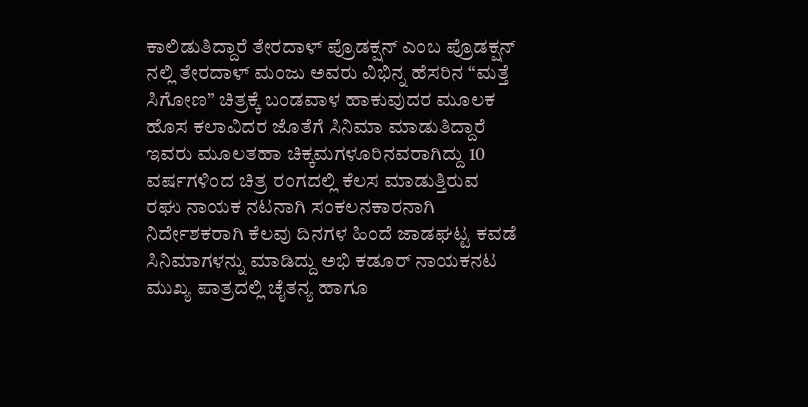ಕಾಲಿಡುತಿದ್ದಾರೆ ತೇರದಾಳ್ ಪ್ರೊಡಕ್ಷನ್ ಎಂಬ ಪ್ರೊಡಕ್ಷನ್ ನಲ್ಲಿ ತೇರದಾಳ್ ಮಂಜು ಅವರು ವಿಭಿನ್ನ ಹೆಸರಿನ “ಮತ್ತೆ ಸಿಗೋಣ” ಚಿತ್ರಕ್ಕೆ ಬಂಡವಾಳ ಹಾಕುವುದರ ಮೂಲಕ ಹೊಸ ಕಲಾವಿದರ ಜೊತೆಗೆ ಸಿನಿಮಾ ಮಾಡುತಿದ್ದಾರೆ ಇವರು ಮೂಲತಹಾ ಚಿಕ್ಕಮಗಳೂರಿನವರಾಗಿದ್ದು 10 ವರ್ಷಗಳಿಂದ ಚಿತ್ರ ರಂಗದಲ್ಲಿ ಕೆಲಸ ಮಾಡುತ್ತಿರುವ ರಘು ನಾಯಕ ನಟನಾಗಿ ಸಂಕಲನಕಾರನಾಗಿ ನಿರ್ದೇಶಕರಾಗಿ ಕೆಲವು ದಿನಗಳ ಹಿಂದೆ ಜಾಡಘಟ್ಟ ಕವಡೆ ಸಿನಿಮಾಗಳನ್ನು ಮಾಡಿದ್ದು ಅಭಿ ಕಡೂರ್ ನಾಯಕನಟ ಮುಖ್ಯ ಪಾತ್ರದಲ್ಲಿ ಚೈತನ್ಯ ಹಾಗೂ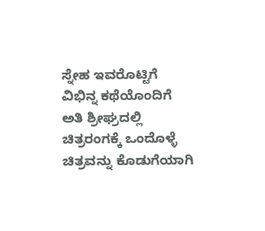ಸ್ನೇಹ ಇವರೊಟ್ಟಿಗೆ ವಿಭಿನ್ನ ಕಥೆಯೊಂದಿಗೆ ಅತಿ ಶ್ರೀಘ್ರದಲ್ಲಿ ಚಿತ್ರರಂಗಕ್ಕೆ ಒಂದೊಳ್ಳೆ ಚಿತ್ರವನ್ನು ಕೊಡುಗೆಯಾಗಿ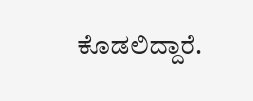ಕೊಡಲಿದ್ದಾರೆ.